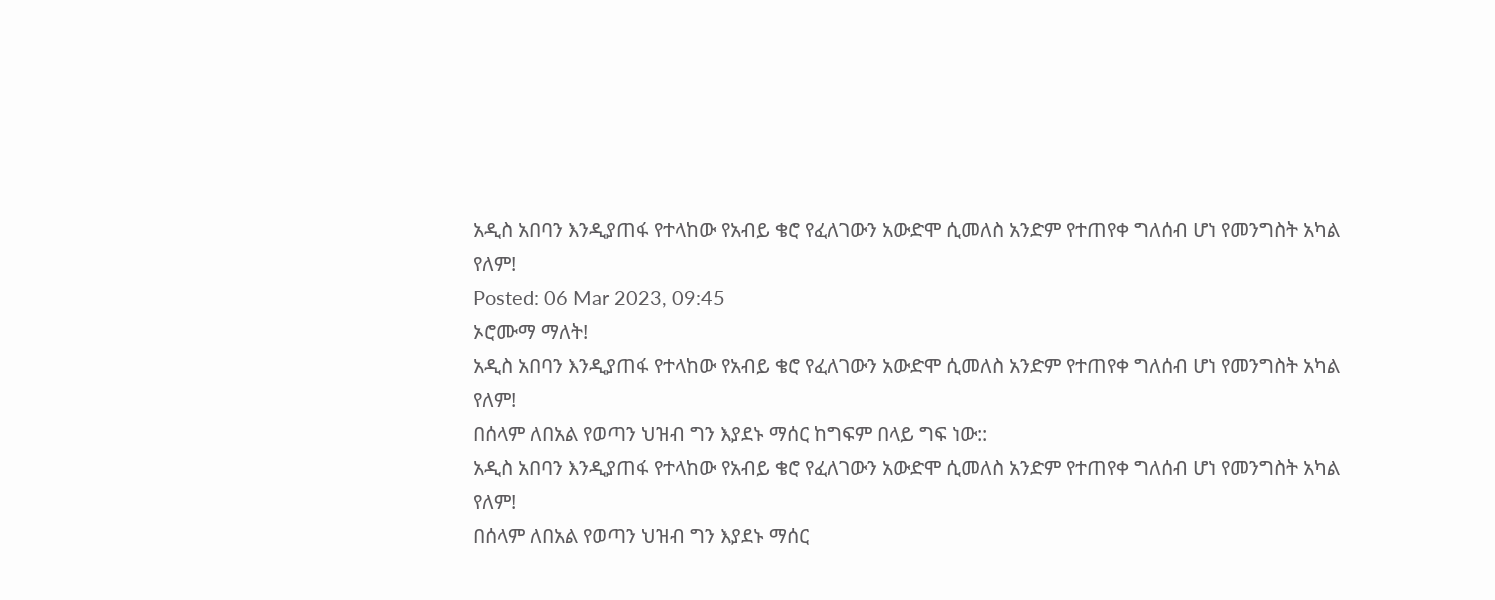አዲስ አበባን እንዲያጠፋ የተላከው የአብይ ቄሮ የፈለገውን አውድሞ ሲመለስ አንድም የተጠየቀ ግለሰብ ሆነ የመንግስት አካል የለም!
Posted: 06 Mar 2023, 09:45
ኦሮሙማ ማለት!
አዲስ አበባን እንዲያጠፋ የተላከው የአብይ ቄሮ የፈለገውን አውድሞ ሲመለስ አንድም የተጠየቀ ግለሰብ ሆነ የመንግስት አካል የለም!
በሰላም ለበአል የወጣን ህዝብ ግን እያደኑ ማሰር ከግፍም በላይ ግፍ ነው::
አዲስ አበባን እንዲያጠፋ የተላከው የአብይ ቄሮ የፈለገውን አውድሞ ሲመለስ አንድም የተጠየቀ ግለሰብ ሆነ የመንግስት አካል የለም!
በሰላም ለበአል የወጣን ህዝብ ግን እያደኑ ማሰር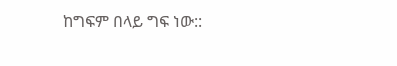ከግፍም በላይ ግፍ ነው::